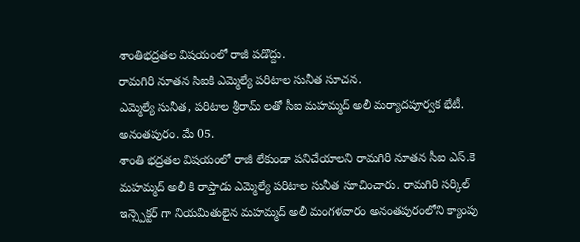శాంతిభద్రతల విషయంలో రాజీ పడొద్దు.
రామగిరి నూతన సిఐకి ఎమ్మెల్యే పరిటాల సునీత సూచన.
ఎమ్మెల్యే సునీత, పరిటాల శ్రీరామ్ లతో సీఐ మహమ్మద్ అలీ మర్యాదపూర్వక భేటీ.
అనంతపురం. మే 05.
శాంతి భద్రతల విషయంలో రాజీ లేకుండా పనిచేయాలని రామగిరి నూతన సీఐ ఎస్.కె మహమ్మద్ అలీ కి రాప్తాడు ఎమ్మెల్యే పరిటాల సునీత సూచించారు. రామగిరి సర్కిల్ ఇన్స్పెక్టర్ గా నియమితులైన మహమ్మద్ అలీ మంగళవారం అనంతపురంలోని క్యాంపు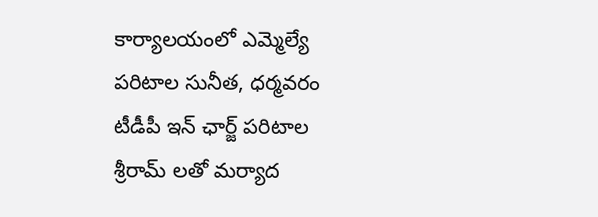కార్యాలయంలో ఎమ్మెల్యే పరిటాల సునీత, ధర్మవరం టీడీపీ ఇన్ ఛార్జ్ పరిటాల శ్రీరామ్ లతో మర్యాద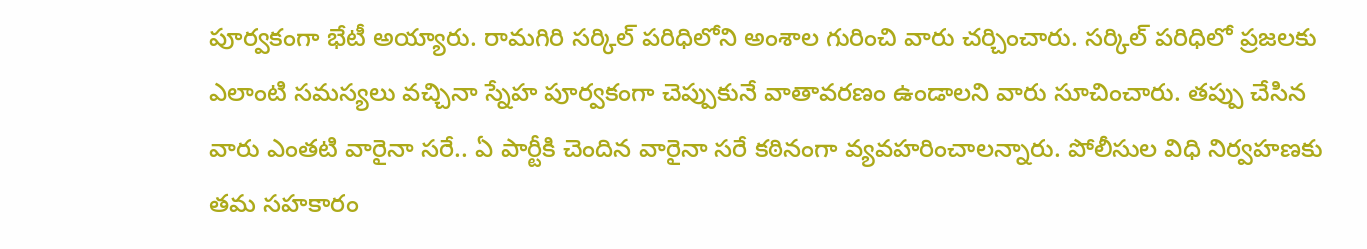పూర్వకంగా భేటీ అయ్యారు. రామగిరి సర్కిల్ పరిధిలోని అంశాల గురించి వారు చర్చించారు. సర్కిల్ పరిధిలో ప్రజలకు ఎలాంటి సమస్యలు వచ్చినా స్నేహ పూర్వకంగా చెప్పుకునే వాతావరణం ఉండాలని వారు సూచించారు. తప్పు చేసిన వారు ఎంతటి వారైనా సరే.. ఏ పార్టీకి చెందిన వారైనా సరే కఠినంగా వ్యవహరించాలన్నారు. పోలీసుల విధి నిర్వహణకు తమ సహకారం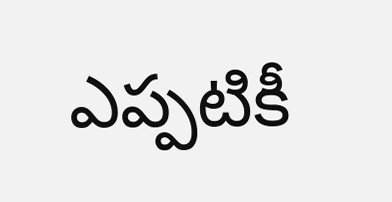ఎప్పటికీ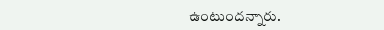ఉంటుందన్నారు.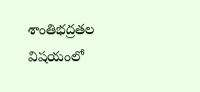శాంతిభద్రతల విషయంలో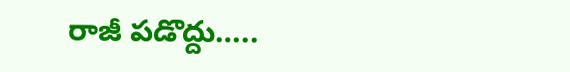రాజీ పడొద్దు…..